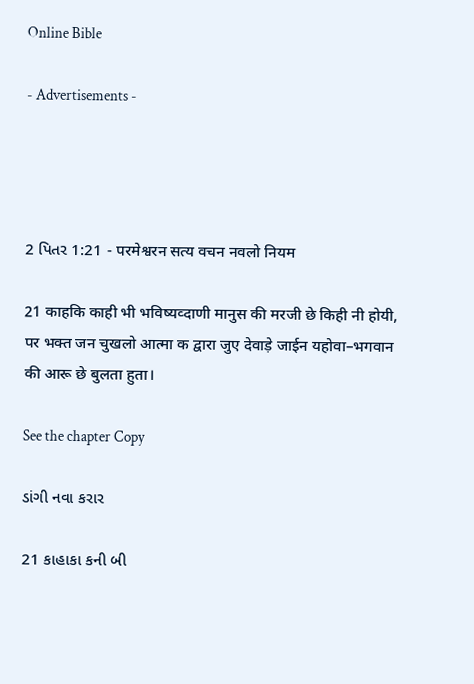Online Bible

- Advertisements -




2 પિતર 1:21 - परमेश्वरन सत्य वचन नवलो नियम

21 काहकि काही भी भविष्यव्दाणी मानुस की मरजी छे किही नी होयी, पर भक्त जन चुखलो आत्मा क द्वारा जुए देवाड़े जाईन यहोवा–भगवान की आरू छे बुलता हुता।

See the chapter Copy

ડાંગી નવા કરાર

21 કાહાકા કની બી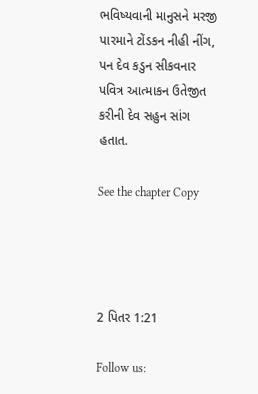ભવિષ્યવાની માનુસને મરજી પારમાને ટોંડકન નીહી નીંગ, પન દેવ કડુન સીકવનાર પવિત્ર આત્માકન ઉતેજીત કરીની દેવ સહુન સાંગ હતાત.

See the chapter Copy




2 પિતર 1:21

Follow us: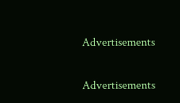Advertisements


Advertisements